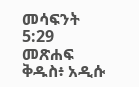መሳፍንት 5:29 መጽሐፍ ቅዱስ፥ አዲሱ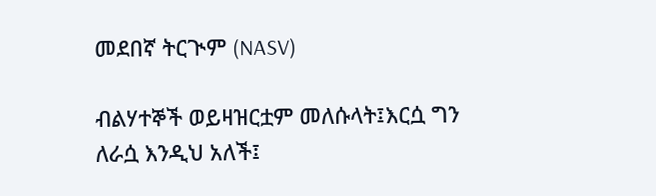መደበኛ ትርጒም (NASV)

ብልሃተኞች ወይዛዝርቷም መለሱላት፤እርሷ ግን ለራሷ እንዲህ አለች፤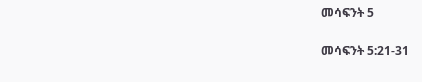መሳፍንት 5

መሳፍንት 5:21-31